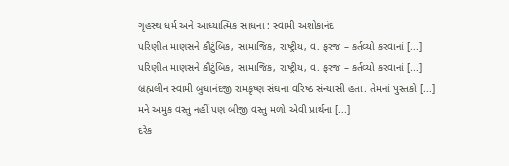ગૃહસ્થ ધર્મ અને આધ્યાત્મિક સાધના : સ્વામી અશોકાનંદ
પરિણીત માણસને કૌટુંબિક, સામાજિક, રાષ્ટ્રીય, વ. ફરજ – કર્તવ્યો કરવાનાં [...]
પરિણીત માણસને કૌટુંબિક, સામાજિક, રાષ્ટ્રીય, વ. ફરજ – કર્તવ્યો કરવાનાં [...]
બ્રહ્મલીન સ્વામી બુધાનંદજી રામકૃષ્ણ સંઘના વરિષ્ઠ સંન્યાસી હતા. તેમનાં પુસ્તકો [...]
મને અમુક વસ્તુ નહીં પણ બીજી વસ્તુ મળો એવી પ્રાર્થના [...]
દરેક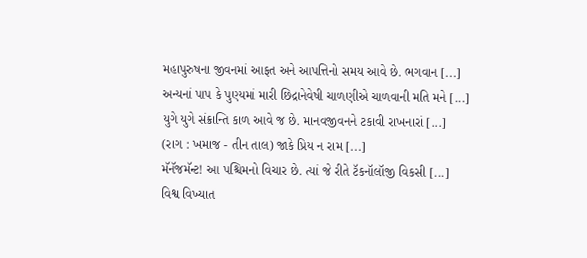મહાપુરુષના જીવનમાં આફત અને આપત્તિનો સમય આવે છે. ભગવાન [...]
અન્યનાં પાપ કે પુણ્યમાં મારી છિદ્રાનેવેષી ચાળણીએ ચાળવાની મતિ મને [...]
યુગે યુગે સંક્રાન્તિ કાળ આવે જ છે. માનવજીવનને ટકાવી રાખનારાં [...]
(રાગ : ખમાજ - તીન તાલ) જાકે પ્રિય ન રામ [...]
મૅનૅજમૅન્ટ! આ પશ્ચિમનો વિચાર છે. ત્યાં જે રીતે ટૅકનૉલૉજી વિકસી [...]
વિશ્વ વિખ્યાત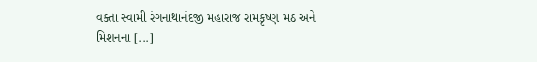વક્તા સ્વામી રંગનાથાનંદજી મહારાજ રામકૃષ્ણ મઠ અને મિશનના [...]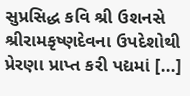સુપ્રસિદ્ધ કવિ શ્રી ઉશનસે શ્રીરામકૃષ્ણદેવના ઉપદેશોથી પ્રેરણા પ્રાપ્ત કરી પદ્યમાં [...]